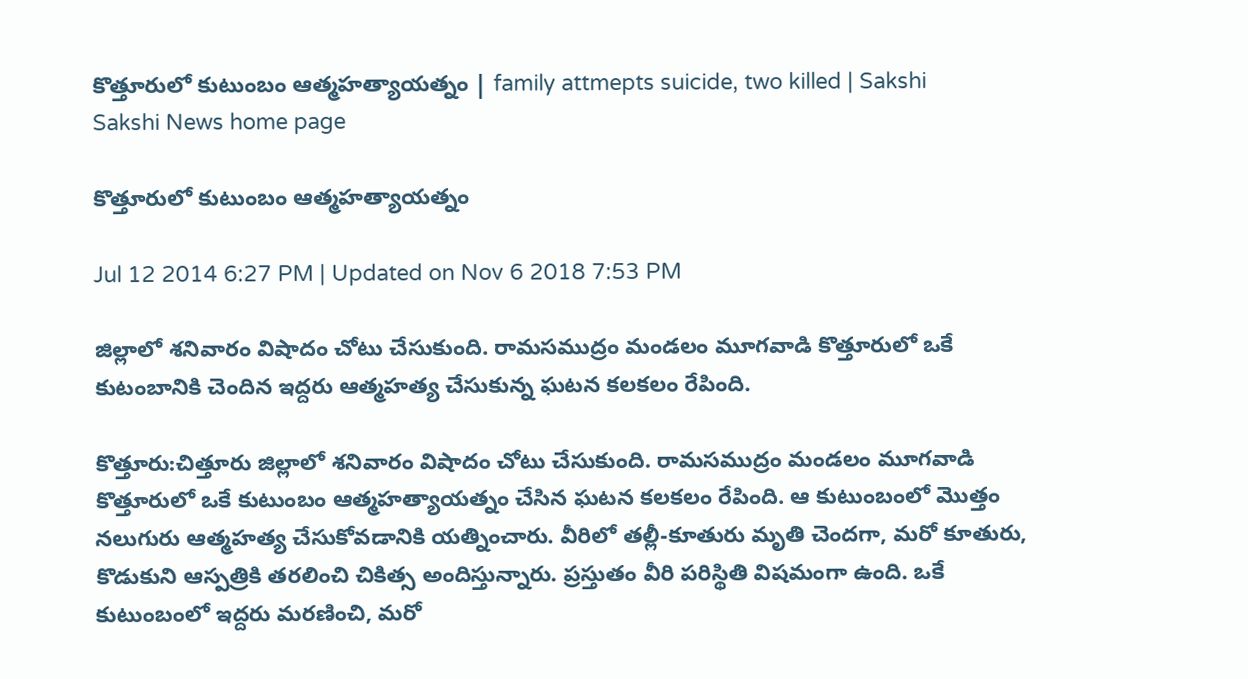కొత్తూరులో కుటుంబం ఆత్మహత్యాయత్నం | family attmepts suicide, two killed | Sakshi
Sakshi News home page

కొత్తూరులో కుటుంబం ఆత్మహత్యాయత్నం

Jul 12 2014 6:27 PM | Updated on Nov 6 2018 7:53 PM

జిల్లాలో శనివారం విషాదం చోటు చేసుకుంది. రామసముద్రం మండలం మూగవాడి కొత్తూరులో ఒకే కుటంబానికి చెందిన ఇద్దరు ఆత్మహత్య చేసుకున్న ఘటన కలకలం రేపింది.

కొత్తూరు:చిత్తూరు జిల్లాలో శనివారం విషాదం చోటు చేసుకుంది. రామసముద్రం మండలం మూగవాడి కొత్తూరులో ఒకే కుటుంబం ఆత్మహత్యాయత్నం చేసిన ఘటన కలకలం రేపింది. ఆ కుటుంబంలో మొత్తం నలుగురు ఆత్మహత్య చేసుకోవడానికి యత్నించారు. వీరిలో తల్లీ-కూతురు మృతి చెందగా, మరో కూతురు, కొడుకుని ఆస్పత్రికి తరలించి చికిత్స అందిస్తున్నారు. ప్రస్తుతం వీరి పరిస్థితి విషమంగా ఉంది. ఒకే కుటుంబంలో ఇద్దరు మరణించి, మరో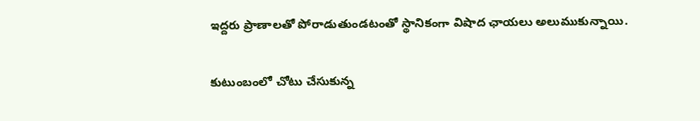ఇద్దరు ప్రాణాలతో పోరాడుతుండటంతో స్థానికంగా విషాద ఛాయలు అలుముకున్నాయి.

కుటుంబంలో చోటు చేసుకున్న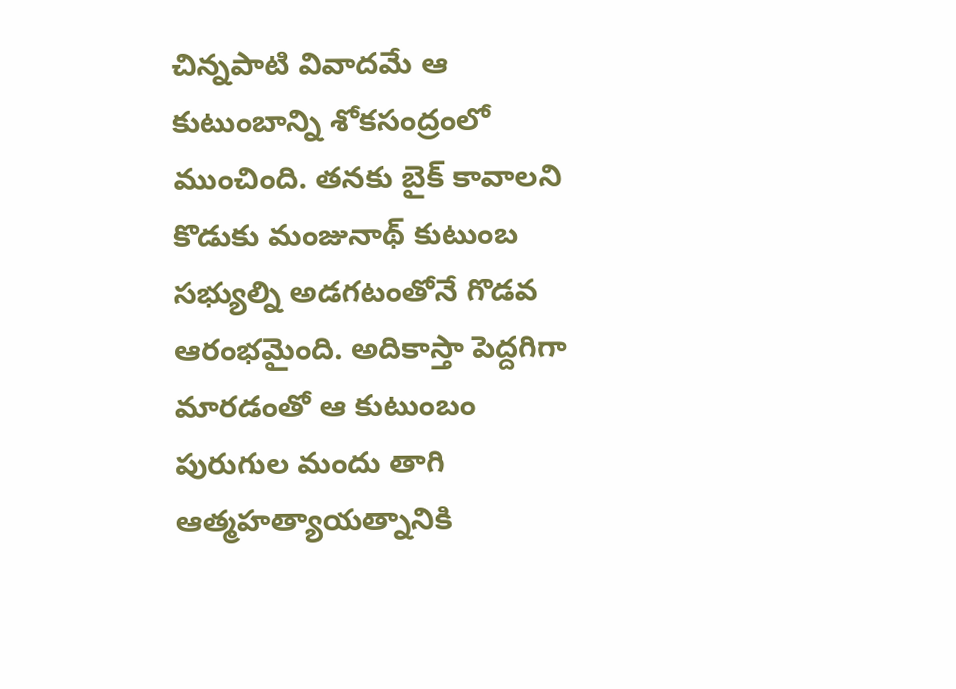చిన్నపాటి వివాదమే ఆ కుటుంబాన్ని శోకసంద్రంలో ముంచింది. తనకు బైక్ కావాలని కొడుకు మంజునాథ్ కుటుంబ సభ్యుల్ని అడగటంతోనే గొడవ ఆరంభమైంది. అదికాస్తా పెద్దగిగా మారడంతో ఆ కుటుంబం పురుగుల మందు తాగి ఆత్మహత్యాయత్నానికి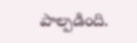పాల్పడింది.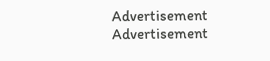Advertisement
Advertisement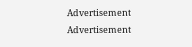Advertisement
Advertisement